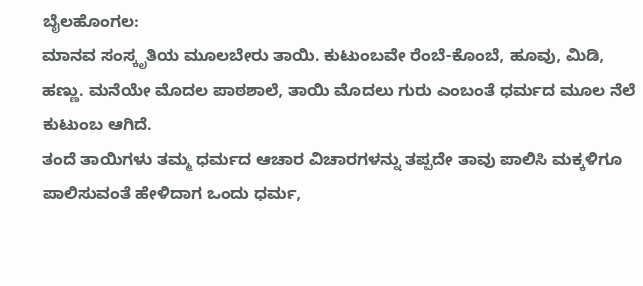ಬೈಲಹೊಂಗಲ:
ಮಾನವ ಸಂಸ್ಕೃತಿಯ ಮೂಲಬೇರು ತಾಯಿ. ಕುಟುಂಬವೇ ರೆಂಬೆ-ಕೊಂಬೆ, ಹೂವು, ಮಿಡಿ, ಹಣ್ಣು. ಮನೆಯೇ ಮೊದಲ ಪಾಠಶಾಲೆ, ತಾಯಿ ಮೊದಲು ಗುರು ಎಂಬಂತೆ ಧರ್ಮದ ಮೂಲ ನೆಲೆ ಕುಟುಂಬ ಆಗಿದೆ.
ತಂದೆ ತಾಯಿಗಳು ತಮ್ಮ ಧರ್ಮದ ಆಚಾರ ವಿಚಾರಗಳನ್ನು ತಪ್ಪದೇ ತಾವು ಪಾಲಿಸಿ ಮಕ್ಕಳಿಗೂ ಪಾಲಿಸುವಂತೆ ಹೇಳಿದಾಗ ಒಂದು ಧರ್ಮ,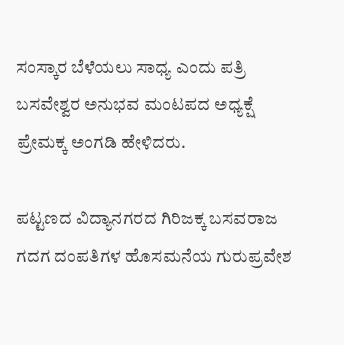ಸಂಸ್ಕಾರ ಬೆಳೆಯಲು ಸಾಧ್ಯ ಎಂದು ಪತ್ರಿ ಬಸವೇಶ್ವರ ಅನುಭವ ಮಂಟಪದ ಅಧ್ಯಕ್ಷೆ ಪ್ರೇಮಕ್ಕ ಅಂಗಡಿ ಹೇಳಿದರು.

ಪಟ್ಟಣದ ವಿದ್ಯಾನಗರದ ಗಿರಿಜಕ್ಕ ಬಸವರಾಜ ಗದಗ ದಂಪತಿಗಳ ಹೊಸಮನೆಯ ಗುರುಪ್ರವೇಶ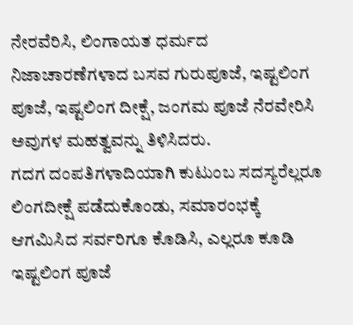ನೇರವೆರಿಸಿ, ಲಿಂಗಾಯತ ಧರ್ಮದ ನಿಜಾಚಾರಣೆಗಳಾದ ಬಸವ ಗುರುಪೂಜೆ, ಇಷ್ಟಲಿಂಗ ಪೂಜೆ, ಇಷ್ಟಲಿಂಗ ದೀಕ್ಷೆ, ಜಂಗಮ ಪೂಜೆ ನೆರವೇರಿಸಿ ಅವುಗಳ ಮಹತ್ವವನ್ನು ತಿಳಿಸಿದರು.
ಗದಗ ದಂಪತಿಗಳಾದಿಯಾಗಿ ಕುಟುಂಬ ಸದಸ್ಯರೆಲ್ಲರೂ ಲಿಂಗದೀಕ್ಷೆ ಪಡೆದುಕೊಂಡು, ಸಮಾರಂಭಕ್ಕೆ ಆಗಮಿಸಿದ ಸರ್ವರಿಗೂ ಕೊಡಿಸಿ, ಎಲ್ಲರೂ ಕೂಡಿ ಇಷ್ಟಲಿಂಗ ಪೂಜೆ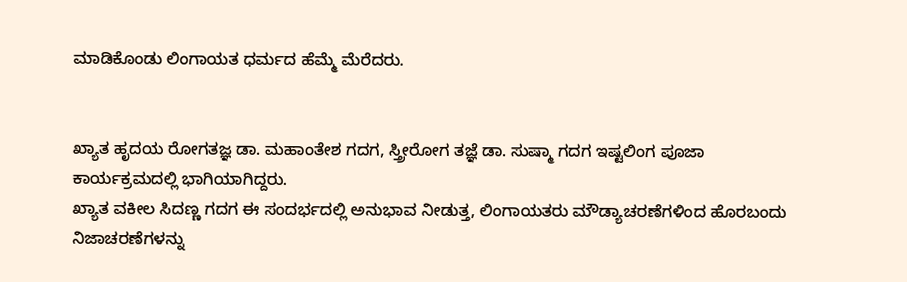ಮಾಡಿಕೊಂಡು ಲಿಂಗಾಯತ ಧರ್ಮದ ಹೆಮ್ಮೆ ಮೆರೆದರು.


ಖ್ಯಾತ ಹೃದಯ ರೋಗತಜ್ಞ ಡಾ. ಮಹಾಂತೇಶ ಗದಗ, ಸ್ತ್ರೀರೋಗ ತಜ್ಞೆ ಡಾ. ಸುಷ್ಮಾ ಗದಗ ಇಷ್ಟಲಿಂಗ ಪೂಜಾ ಕಾರ್ಯಕ್ರಮದಲ್ಲಿ ಭಾಗಿಯಾಗಿದ್ದರು.
ಖ್ಯಾತ ವಕೀಲ ಸಿದಣ್ಣ ಗದಗ ಈ ಸಂದರ್ಭದಲ್ಲಿ ಅನುಭಾವ ನೀಡುತ್ತ, ಲಿಂಗಾಯತರು ಮೌಡ್ಯಾಚರಣೆಗಳಿಂದ ಹೊರಬಂದು ನಿಜಾಚರಣೆಗಳನ್ನು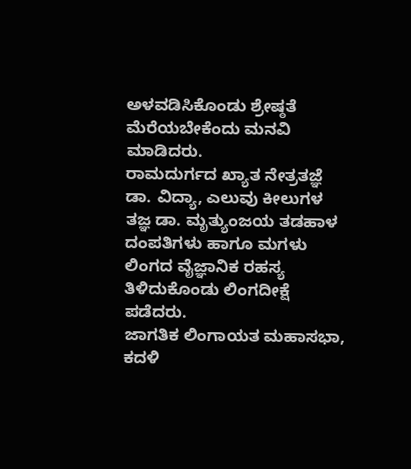ಅಳವಡಿಸಿಕೊಂಡು ಶ್ರೇಷ್ಠತೆ ಮೆರೆಯಬೇಕೆಂದು ಮನವಿ ಮಾಡಿದರು.
ರಾಮದುರ್ಗದ ಖ್ಯಾತ ನೇತ್ರತಜ್ಞೆ ಡಾ. ವಿದ್ಯಾ, ಎಲುವು ಕೀಲುಗಳ ತಜ್ಞ ಡಾ. ಮೃತ್ಯುಂಜಯ ತಡಹಾಳ ದಂಪತಿಗಳು ಹಾಗೂ ಮಗಳು ಲಿಂಗದ ವೈಜ್ಞಾನಿಕ ರಹಸ್ಯ ತಿಳಿದುಕೊಂಡು ಲಿಂಗದೀಕ್ಷೆ ಪಡೆದರು.
ಜಾಗತಿಕ ಲಿಂಗಾಯತ ಮಹಾಸಭಾ, ಕದಳಿ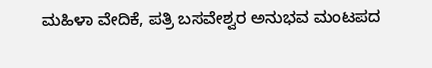ಮಹಿಳಾ ವೇದಿಕೆ, ಪತ್ರಿ ಬಸವೇಶ್ವರ ಅನುಭವ ಮಂಟಪದ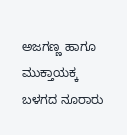ಅಜಗಣ್ಣ ಹಾಗೂ ಮುಕ್ತಾಯಕ್ಕ ಬಳಗದ ನೂರಾರು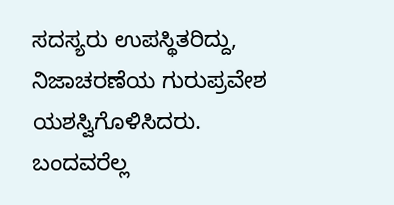ಸದಸ್ಯರು ಉಪಸ್ಥಿತರಿದ್ದು, ನಿಜಾಚರಣೆಯ ಗುರುಪ್ರವೇಶ ಯಶಸ್ವಿಗೊಳಿಸಿದರು. ಬಂದವರೆಲ್ಲ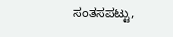ಸಂತಸಪಟ್ಟು,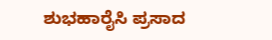ಶುಭಹಾರೈಸಿ ಪ್ರಸಾದ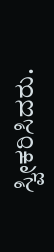ಸ್ವೀಕರಿಸಿದರು.